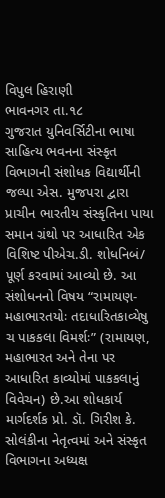વિપુલ હિરાણી
ભાવનગર તા.૧૮
ગુજરાત યુનિવર્સિટીના ભાષા સાહિત્ય ભવનના સંસ્કૃત વિભાગની સંશોધક વિદ્યાર્થીની જલ્પા એસ. મુજપરા દ્વારા પ્રાચીન ભારતીય સંસ્કૃતિના પાયા સમાન ગ્રંથો પર આધારિત એક વિશિષ્ટ પીએચ.ડી. શોધનિબં/ પૂર્ણ કરવામાં આવ્યો છે. આ સંશોધનનો વિષય “રામાયણ-મહાભારતયોઃ તદાધારિતકાવ્યેષુ ચ પાકકલા વિમર્શઃ” (રામાયણ, મહાભારત અને તેના પર આધારિત કાવ્યોમાં પાકકલાનું વિવેચન) છે.આ શોધકાર્ય માર્ગદર્શક પ્રો. ડૉ. ગિરીશ કે. સોલંકીના નેતૃત્વમાં અને સંસ્કૃત વિભાગના અધ્યક્ષ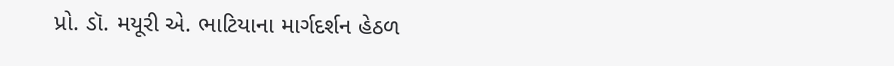પ્રો. ડૉ. મયૂરી એ. ભાટિયાના માર્ગદર્શન હેઠળ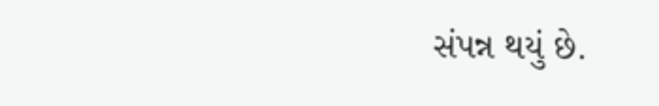સંપન્ન થયું છે.